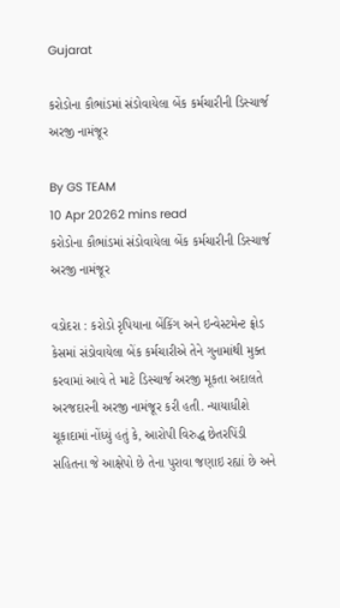Gujarat

કરોડોના કૌભાંડમાં સંડોવાયેલા બેંક કર્મચારીની ડિસ્ચાર્જ અરજી નામંજૂર

By GS TEAM
10 Apr 20262 mins read
કરોડોના કૌભાંડમાં સંડોવાયેલા બેંક કર્મચારીની ડિસ્ચાર્જ અરજી નામંજૂર

વડોદરા : કરોડો રૃપિયાના બેંકિંગ અને ઇન્વેસ્ટમેન્ટ ફ્રોડ કેસમાં સંડોવાયેલા બેંક કર્મચારીએ તેને ગુનામાંથી મુક્ત કરવામાં આવે તે માટે ડિસ્ચાર્જ અરજી મૂકતા અદાલતે અરજદારની અરજી નામંજૂર કરી હતી. ન્યાયાધીશે ચૂકાદામાં નોંધ્યું હતું કે, આરોપી વિરુદ્ધ છેતરપિંડી સહિતના જે આક્ષેપો છે તેના પુરાવા જણાઇ રહ્યાં છે અને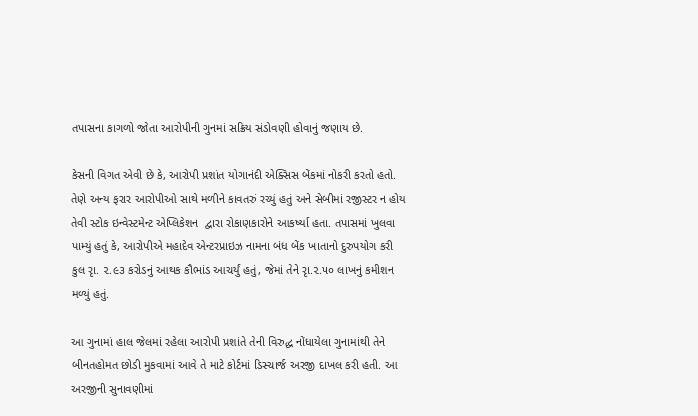તપાસના કાગળો જોતા આરોપીની ગુનમાં સક્રિય સંડોવણી હોવાનું જણાય છે.

કેસની વિગત એવી છે કે, આરોપી પ્રશાંત યોગાનંદી એક્સિસ બેંકમાં નોકરી કરતો હતો. તેણે અન્ય ફરાર આરોપીઓ સાથે મળીને કાવતરું રચ્યું હતું અને સેબીમાં રજીસ્ટર ન હોય તેવી સ્ટોક ઇન્વેસ્ટમેન્ટ એપ્લિકેશન  દ્વારા રોકાણકારોને આકર્ષ્યા હતા. તપાસમાં ખુલવા પામ્યું હતું કે, આરોપીએ મહાદેવ એન્ટરપ્રાઇઝ નામના બંધ બેંક ખાતાનો દુરુપયોગ કરી કુલ રૃા. ૨.૯૩ કરોડનું આથક કૌભાંડ આચર્યું હતું, જેમાં તેને રૃા.૨.૫૦ લાખનું કમીશન મળ્યું હતું.

આ ગુનામાં હાલ જેલમાં રહેલા આરોપી પ્રશાંતે તેની વિરુદ્ધ નોંધાયેલા ગુનામાંથી તેને બીનતહોમત છોડી મુકવામાં આવે તે માટે કોર્ટમાં ડિસ્ચાર્જ અરજી દાખલ કરી હતી. આ અરજીની સુનાવણીમાં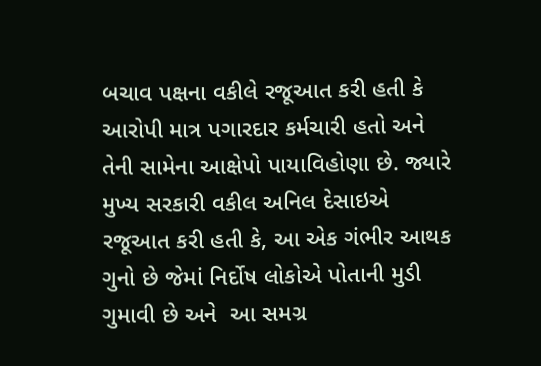બચાવ પક્ષના વકીલે રજૂઆત કરી હતી કે આરોપી માત્ર પગારદાર કર્મચારી હતો અને તેની સામેના આક્ષેપો પાયાવિહોણા છે. જ્યારે મુખ્ય સરકારી વકીલ અનિલ દેસાઇએ રજૂઆત કરી હતી કે, આ એક ગંભીર આથક ગુનો છે જેમાં નિર્દોષ લોકોએ પોતાની મુડી ગુમાવી છે અને  આ સમગ્ર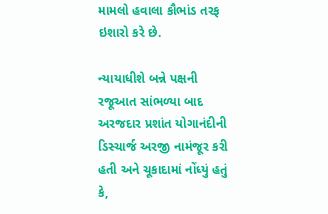મામલો હવાલા કૌભાંડ તરફ ઇશારો કરે છે.

ન્યાયાધીશે બન્ને પક્ષની રજૂઆત સાંભળ્યા બાદ અરજદાર પ્રશાંત યોગાનંદીની ડિસ્ચાર્જ અરજી નામંજૂર કરી હતી અને ચૂકાદામાં નોંધ્યું હતું કે,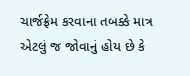ચાર્જફ્રેમ કરવાના તબક્કે માત્ર એટલું જ જોવાનું હોય છે કે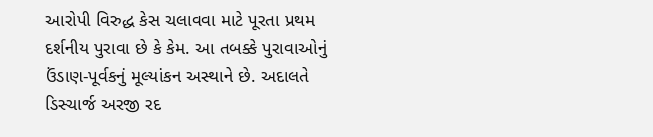આરોપી વિરુદ્ધ કેસ ચલાવવા માટે પૂરતા પ્રથમ દર્શનીય પુરાવા છે કે કેમ. આ તબક્કે પુરાવાઓનું ઉંડાણ-પૂર્વકનું મૂલ્યાંકન અસ્થાને છે. અદાલતે ડિસ્ચાર્જ અરજી રદ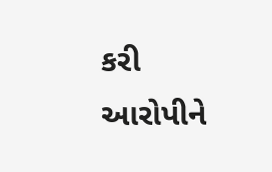કરી આરોપીને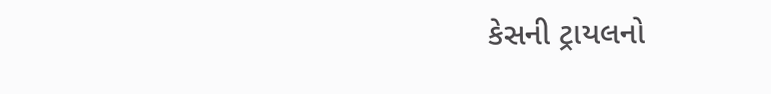કેસની ટ્રાયલનો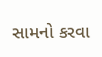સામનો કરવા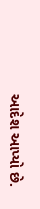આદેશ આપ્યો છે.